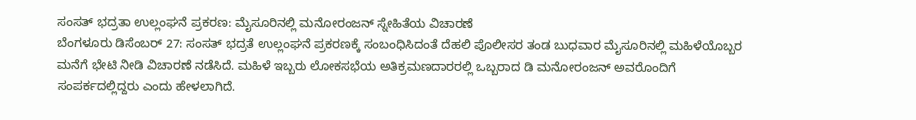ಸಂಸತ್ ಭದ್ರತಾ ಉಲ್ಲಂಘನೆ ಪ್ರಕರಣ: ಮೈಸೂರಿನಲ್ಲಿ ಮನೋರಂಜನ್ ಸ್ನೇಹಿತೆಯ ವಿಚಾರಣೆ
ಬೆಂಗಳೂರು ಡಿಸೆಂಬರ್ 27: ಸಂಸತ್ ಭದ್ರತೆ ಉಲ್ಲಂಘನೆ ಪ್ರಕರಣಕ್ಕೆ ಸಂಬಂಧಿಸಿದಂತೆ ದೆಹಲಿ ಪೊಲೀಸರ ತಂಡ ಬುಧವಾರ ಮೈಸೂರಿನಲ್ಲಿ ಮಹಿಳೆಯೊಬ್ಬರ ಮನೆಗೆ ಭೇಟಿ ನೀಡಿ ವಿಚಾರಣೆ ನಡೆಸಿದೆ. ಮಹಿಳೆ ಇಬ್ಬರು ಲೋಕಸಭೆಯ ಅತಿಕ್ರಮಣದಾರರಲ್ಲಿ ಒಬ್ಬರಾದ ಡಿ ಮನೋರಂಜನ್ ಅವರೊಂದಿಗೆ ಸಂಪರ್ಕದಲ್ಲಿದ್ದರು ಎಂದು ಹೇಳಲಾಗಿದೆ.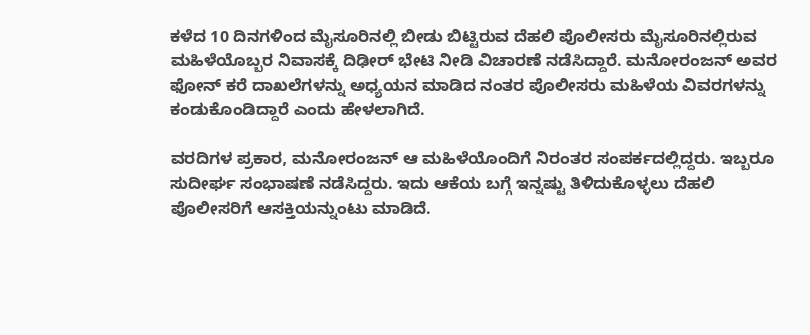ಕಳೆದ 10 ದಿನಗಳಿಂದ ಮೈಸೂರಿನಲ್ಲಿ ಬೀಡು ಬಿಟ್ಟಿರುವ ದೆಹಲಿ ಪೊಲೀಸರು ಮೈಸೂರಿನಲ್ಲಿರುವ ಮಹಿಳೆಯೊಬ್ಬರ ನಿವಾಸಕ್ಕೆ ದಿಢೀರ್ ಭೇಟಿ ನೀಡಿ ವಿಚಾರಣೆ ನಡೆಸಿದ್ದಾರೆ. ಮನೋರಂಜನ್ ಅವರ ಫೋನ್ ಕರೆ ದಾಖಲೆಗಳನ್ನು ಅಧ್ಯಯನ ಮಾಡಿದ ನಂತರ ಪೊಲೀಸರು ಮಹಿಳೆಯ ವಿವರಗಳನ್ನು ಕಂಡುಕೊಂಡಿದ್ದಾರೆ ಎಂದು ಹೇಳಲಾಗಿದೆ.

ವರದಿಗಳ ಪ್ರಕಾರ, ಮನೋರಂಜನ್ ಆ ಮಹಿಳೆಯೊಂದಿಗೆ ನಿರಂತರ ಸಂಪರ್ಕದಲ್ಲಿದ್ದರು. ಇಬ್ಬರೂ ಸುದೀರ್ಘ ಸಂಭಾಷಣೆ ನಡೆಸಿದ್ದರು. ಇದು ಆಕೆಯ ಬಗ್ಗೆ ಇನ್ನಷ್ಟು ತಿಳಿದುಕೊಳ್ಳಲು ದೆಹಲಿ ಪೊಲೀಸರಿಗೆ ಆಸಕ್ತಿಯನ್ನುಂಟು ಮಾಡಿದೆ.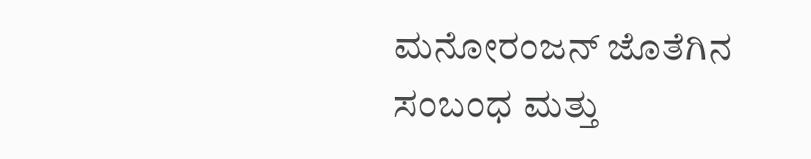ಮನೋರಂಜನ್ ಜೊತೆಗಿನ ಸಂಬಂಧ ಮತ್ತು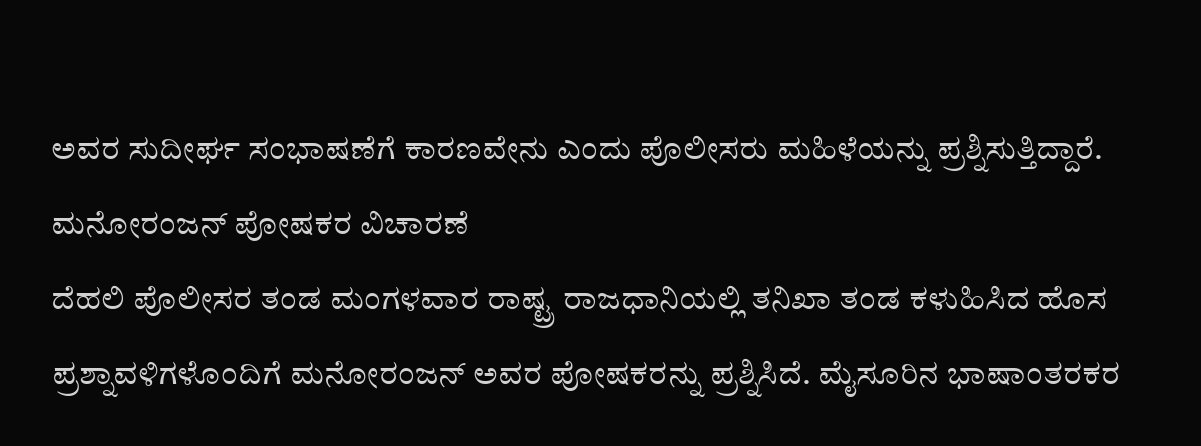ಅವರ ಸುದೀರ್ಘ ಸಂಭಾಷಣೆಗೆ ಕಾರಣವೇನು ಎಂದು ಪೊಲೀಸರು ಮಹಿಳೆಯನ್ನು ಪ್ರಶ್ನಿಸುತ್ತಿದ್ದಾರೆ.
ಮನೋರಂಜನ್ ಪೋಷಕರ ವಿಚಾರಣೆ
ದೆಹಲಿ ಪೊಲೀಸರ ತಂಡ ಮಂಗಳವಾರ ರಾಷ್ಟ್ರ ರಾಜಧಾನಿಯಲ್ಲಿ ತನಿಖಾ ತಂಡ ಕಳುಹಿಸಿದ ಹೊಸ ಪ್ರಶ್ನಾವಳಿಗಳೊಂದಿಗೆ ಮನೋರಂಜನ್ ಅವರ ಪೋಷಕರನ್ನು ಪ್ರಶ್ನಿಸಿದೆ. ಮೈಸೂರಿನ ಭಾಷಾಂತರಕರ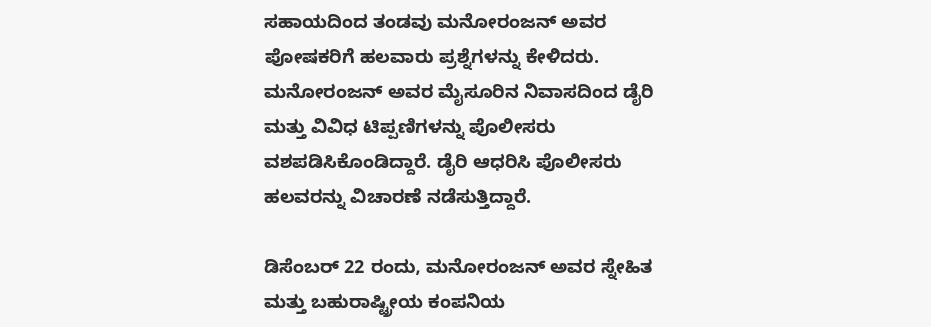ಸಹಾಯದಿಂದ ತಂಡವು ಮನೋರಂಜನ್ ಅವರ ಪೋಷಕರಿಗೆ ಹಲವಾರು ಪ್ರಶ್ನೆಗಳನ್ನು ಕೇಳಿದರು.
ಮನೋರಂಜನ್ ಅವರ ಮೈಸೂರಿನ ನಿವಾಸದಿಂದ ಡೈರಿ ಮತ್ತು ವಿವಿಧ ಟಿಪ್ಪಣಿಗಳನ್ನು ಪೊಲೀಸರು ವಶಪಡಿಸಿಕೊಂಡಿದ್ದಾರೆ. ಡೈರಿ ಆಧರಿಸಿ ಪೊಲೀಸರು ಹಲವರನ್ನು ವಿಚಾರಣೆ ನಡೆಸುತ್ತಿದ್ದಾರೆ.

ಡಿಸೆಂಬರ್ 22 ರಂದು, ಮನೋರಂಜನ್ ಅವರ ಸ್ನೇಹಿತ ಮತ್ತು ಬಹುರಾಷ್ಟ್ರೀಯ ಕಂಪನಿಯ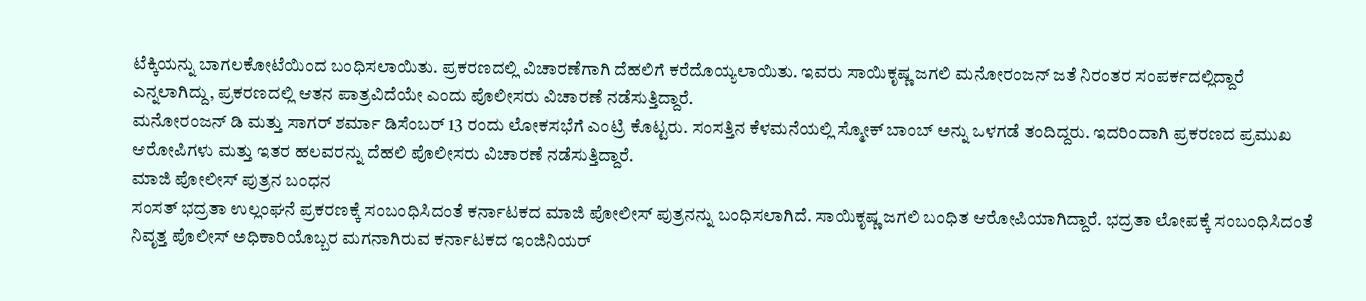ಟೆಕ್ಕಿಯನ್ನು ಬಾಗಲಕೋಟೆಯಿಂದ ಬಂಧಿಸಲಾಯಿತು. ಪ್ರಕರಣದಲ್ಲಿ ವಿಚಾರಣೆಗಾಗಿ ದೆಹಲಿಗೆ ಕರೆದೊಯ್ಯಲಾಯಿತು. ಇವರು ಸಾಯಿಕೃಷ್ಣ ಜಗಲಿ ಮನೋರಂಜನ್ ಜತೆ ನಿರಂತರ ಸಂಪರ್ಕದಲ್ಲಿದ್ದಾರೆ ಎನ್ನಲಾಗಿದ್ದು, ಪ್ರಕರಣದಲ್ಲಿ ಆತನ ಪಾತ್ರವಿದೆಯೇ ಎಂದು ಪೊಲೀಸರು ವಿಚಾರಣೆ ನಡೆಸುತ್ತಿದ್ದಾರೆ.
ಮನೋರಂಜನ್ ಡಿ ಮತ್ತು ಸಾಗರ್ ಶರ್ಮಾ ಡಿಸೆಂಬರ್ 13 ರಂದು ಲೋಕಸಭೆಗೆ ಎಂಟ್ರಿ ಕೊಟ್ಟರು. ಸಂಸತ್ತಿನ ಕೆಳಮನೆಯಲ್ಲಿ ಸ್ಮೋಕ್ ಬಾಂಬ್ ಅನ್ನು ಒಳಗಡೆ ತಂದಿದ್ದರು. ಇದರಿಂದಾಗಿ ಪ್ರಕರಣದ ಪ್ರಮುಖ ಆರೋಪಿಗಳು ಮತ್ತು ಇತರ ಹಲವರನ್ನು ದೆಹಲಿ ಪೊಲೀಸರು ವಿಚಾರಣೆ ನಡೆಸುತ್ತಿದ್ದಾರೆ.
ಮಾಜಿ ಪೋಲೀಸ್ ಪುತ್ರನ ಬಂಧನ
ಸಂಸತ್ ಭದ್ರತಾ ಉಲ್ಲಂಘನೆ ಪ್ರಕರಣಕ್ಕೆ ಸಂಬಂಧಿಸಿದಂತೆ ಕರ್ನಾಟಕದ ಮಾಜಿ ಪೋಲೀಸ್ ಪುತ್ರನನ್ನು ಬಂಧಿಸಲಾಗಿದೆ. ಸಾಯಿಕೃಷ್ಣ ಜಗಲಿ ಬಂಧಿತ ಆರೋಪಿಯಾಗಿದ್ದಾರೆ. ಭದ್ರತಾ ಲೋಪಕ್ಕೆ ಸಂಬಂಧಿಸಿದಂತೆ ನಿವೃತ್ತ ಪೊಲೀಸ್ ಅಧಿಕಾರಿಯೊಬ್ಬರ ಮಗನಾಗಿರುವ ಕರ್ನಾಟಕದ ಇಂಜಿನಿಯರ್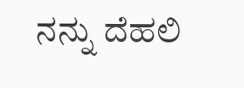ನನ್ನು ದೆಹಲಿ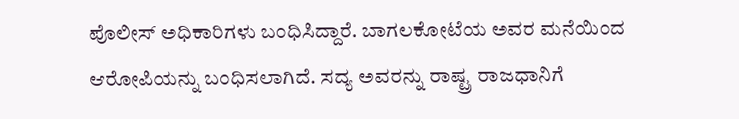ಪೊಲೀಸ್ ಅಧಿಕಾರಿಗಳು ಬಂಧಿಸಿದ್ದಾರೆ. ಬಾಗಲಕೋಟೆಯ ಅವರ ಮನೆಯಿಂದ ಆರೋಪಿಯನ್ನು ಬಂಧಿಸಲಾಗಿದೆ. ಸದ್ಯ ಅವರನ್ನು ರಾಷ್ಟ್ರ ರಾಜಧಾನಿಗೆ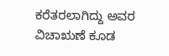ಕರೆತರಲಾಗಿದ್ದು ಅವರ ವಿಚಾಋಣೆ ಕೂಡ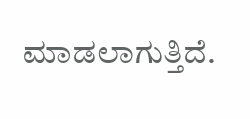ಮಾಡಲಾಗುತ್ತಿದೆ.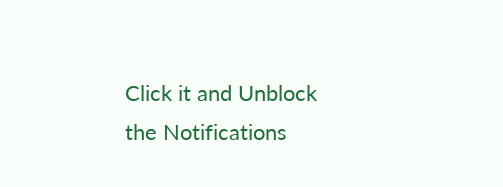Click it and Unblock the Notifications